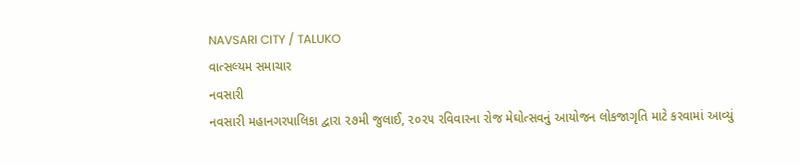NAVSARI CITY / TALUKO
વાત્સલ્યમ સમાચાર
નવસારી
નવસારી મહાનગરપાલિકા દ્વારા ૨૭મી જુલાઈ, ૨૦૨૫ રવિવારના રોજ મેઘોત્સવનું આયોજન લોકજાગૃતિ માટે કરવામાં આવ્યું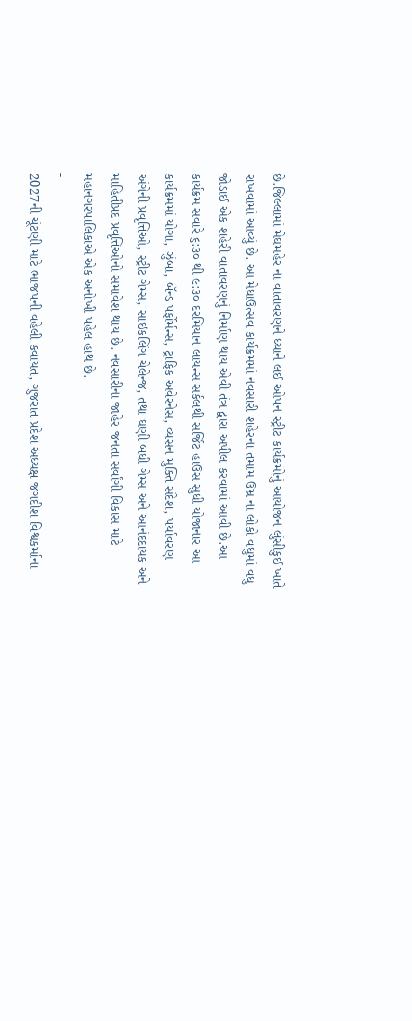છે.જિલ્લામાં મેઘમહેર ના વાતાવરણને ધ્યાને લઈ ઓપન સ્ટ્રીટ કાર્યક્રમોનું આયોજન લુંસીકુઈ ખાતે રાખવામાં આવ્યું છે. આ મેધાઉત્સવ કાર્યક્રમમાં નવસારી શહેરના તમામ ઉમ્ર ના લોકો વધુમાં વધુ જોડાઈ એક શહેરી વાતાવરણનું નિર્માણ થાય એવી તંત્ર દ્વારા અપીલ કરવામાં આવી છે.આ કાર્યક્રમ સવારે ૬:૩૦ થી ૯:૩૦ દરમિયાન લાયન્સ સર્કલથી સર્જિટ હાઉસ સુધી યોજાનાર આ કાર્યક્રમમાં યોગા, ઝુંબા, બૅન્ડ પર્ફોર્મન્સ, ટ્રાફિક અવેરનેસ, વ્યસન મુક્તિ સંદેશ, પર્યાવરણ અંગેની પ્રવૃત્તિઓ, સ્ટ્રીટ ગેમ્સ, સાઇકલિંગ ચેલેન્જ, તથા ઘણી બધી ગેમ્સ અને આનંદદાયક અને માહિતીપ્રદ પ્રવૃત્તિઓનો સમાવેશ થાય છે. નવસારીના જાહેર જનતા સર્વાંગી વિકાસ માટે મહાનગરપાલિકાએ એક અનોખી પહેલ હાથ છે.
-
2027ની ચૂંટણી માટે ભાજપની વહેલી કવાયત, ગુજરાત પ્રદેશ અધ્યક્ષ જગદીશ વિશ્વકર્માના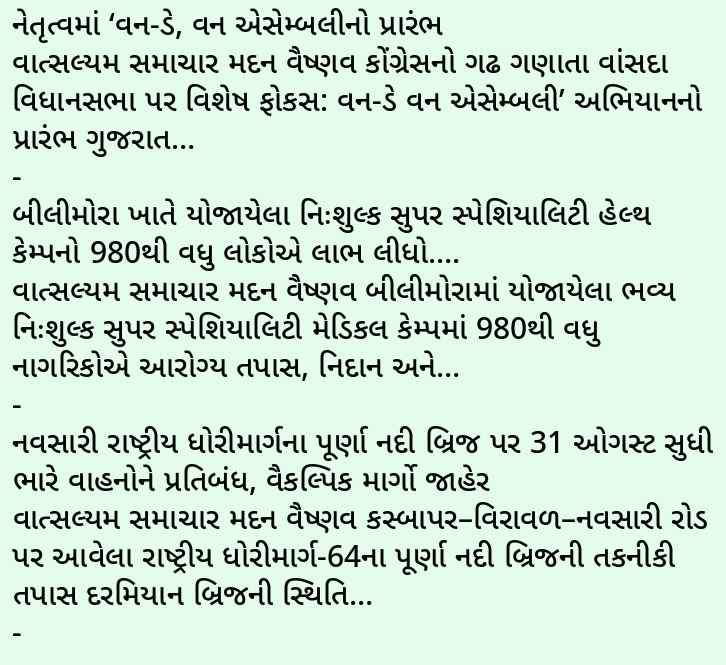નેતૃત્વમાં ‘વન-ડે, વન એસેમ્બલીનો પ્રારંભ
વાત્સલ્યમ સમાચાર મદન વૈષ્ણવ કોંગ્રેસનો ગઢ ગણાતા વાંસદા વિધાનસભા પર વિશેષ ફોકસ: વન-ડે વન એસેમ્બલી’ અભિયાનનો પ્રારંભ ગુજરાત…
-
બીલીમોરા ખાતે યોજાયેલા નિઃશુલ્ક સુપર સ્પેશિયાલિટી હેલ્થ કેમ્પનો 980થી વધુ લોકોએ લાભ લીધો….
વાત્સલ્યમ સમાચાર મદન વૈષ્ણવ બીલીમોરામાં યોજાયેલા ભવ્ય નિઃશુલ્ક સુપર સ્પેશિયાલિટી મેડિકલ કેમ્પમાં 980થી વધુ નાગરિકોએ આરોગ્ય તપાસ, નિદાન અને…
-
નવસારી રાષ્ટ્રીય ધોરીમાર્ગના પૂર્ણા નદી બ્રિજ પર 31 ઓગસ્ટ સુધી ભારે વાહનોને પ્રતિબંધ, વૈકલ્પિક માર્ગો જાહેર
વાત્સલ્યમ સમાચાર મદન વૈષ્ણવ કસ્બાપર–વિરાવળ–નવસારી રોડ પર આવેલા રાષ્ટ્રીય ધોરીમાર્ગ-64ના પૂર્ણા નદી બ્રિજની તકનીકી તપાસ દરમિયાન બ્રિજની સ્થિતિ…
-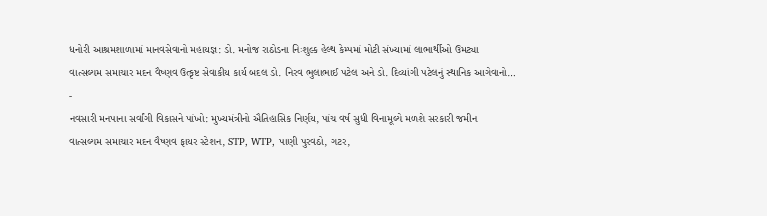ધનોરી આશ્રમશાળામાં માનવસેવાનો મહાયજ્ઞ: ડો. મનોજ રાઠોડના નિઃશુલ્ક હેલ્થ કેમ્પમાં મોટી સંખ્યામાં લાભાર્થીઓ ઉમટ્યા
વાત્સલ્યમ સમાચાર મદન વૈષ્ણવ ઉત્કૃષ્ટ સેવાકીય કાર્ય બદલ ડો. નિરવ ભુલાભાઈ પટેલ અને ડો. દિવ્યાંગી પટેલનું સ્થાનિક આગેવાનો…
-
નવસારી મનપાના સર્વાંગી વિકાસને પાંખો: મુખ્યમંત્રીનો ઐતિહાસિક નિર્ણય, પાંચ વર્ષ સુધી વિનામૂલ્યે મળશે સરકારી જમીન
વાત્સલ્યમ સમાચાર મદન વૈષ્ણવ ફાયર સ્ટેશન, STP, WTP, પાણી પુરવઠો, ગટર,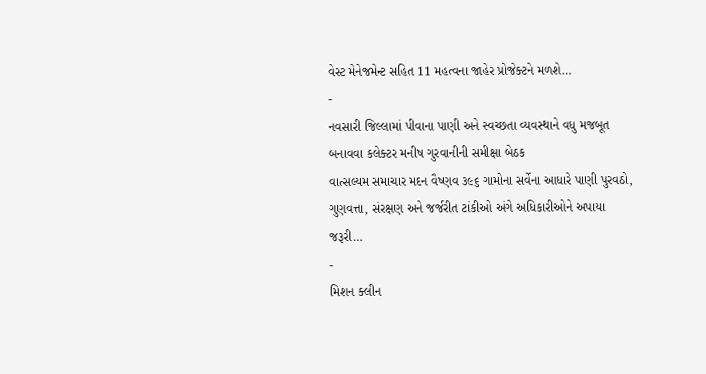વેસ્ટ મેનેજમેન્ટ સહિત 11 મહત્વના જાહેર પ્રોજેક્ટને મળશે…
-
નવસારી જિલ્લામાં પીવાના પાણી અને સ્વચ્છતા વ્યવસ્થાને વધુ મજબૂત બનાવવા કલેક્ટર મનીષ ગુરવાનીની સમીક્ષા બેઠક
વાત્સલ્યમ સમાચાર મદન વૈષ્ણવ ૩૯૬ ગામોના સર્વેના આધારે પાણી પુરવઠો, ગુણવત્તા, સંરક્ષણ અને જર્જરીત ટાંકીઓ અંગે અધિકારીઓને અપાયા જરૂરી…
-
મિશન ક્લીન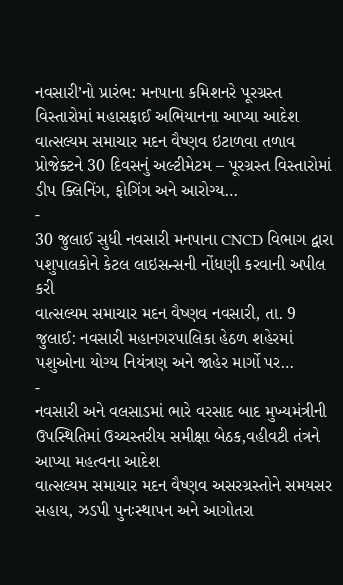નવસારી’નો પ્રારંભ: મનપાના કમિશનરે પૂરગ્રસ્ત વિસ્તારોમાં મહાસફાઈ અભિયાનના આપ્યા આદેશ
વાત્સલ્યમ સમાચાર મદન વૈષ્ણવ ઇટાળવા તળાવ પ્રોજેક્ટને 30 દિવસનું અલ્ટીમેટમ – પૂરગ્રસ્ત વિસ્તારોમાં ડીપ ક્લિનિંગ, ફોગિંગ અને આરોગ્ય…
-
30 જુલાઈ સુધી નવસારી મનપાના CNCD વિભાગ દ્વારા પશુપાલકોને કેટલ લાઇસન્સની નોંધણી કરવાની અપીલ કરી
વાત્સલ્યમ સમાચાર મદન વૈષ્ણવ નવસારી, તા. 9 જુલાઈ: નવસારી મહાનગરપાલિકા હેઠળ શહેરમાં પશુઓના યોગ્ય નિયંત્રણ અને જાહેર માર્ગો પર…
-
નવસારી અને વલસાડમાં ભારે વરસાદ બાદ મુખ્યમંત્રીની ઉપસ્થિતિમાં ઉચ્ચસ્તરીય સમીક્ષા બેઠક,વહીવટી તંત્રને આપ્યા મહત્વના આદેશ
વાત્સલ્યમ સમાચાર મદન વૈષ્ણવ અસરગ્રસ્તોને સમયસર સહાય, ઝડપી પુનઃસ્થાપન અને આગોતરા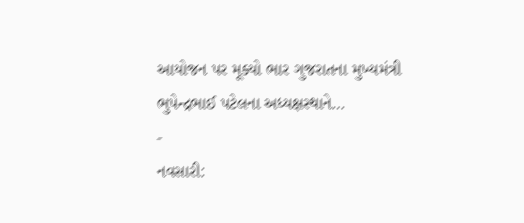આયોજન પર મૂક્યો ભાર ગુજરાતના મુખ્યમંત્રી ભુપેન્દ્રભાઈ પટેલના અધ્યક્ષસ્થાને…
-
નવસારી: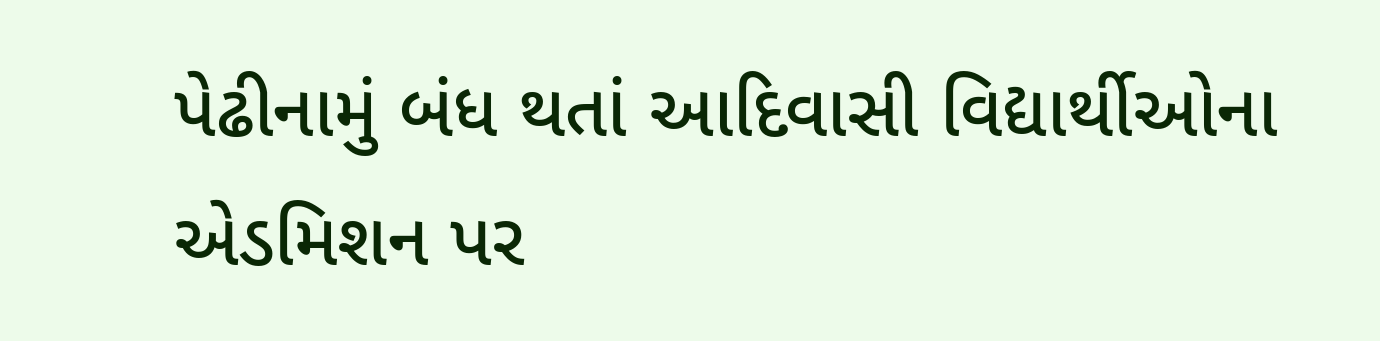પેઢીનામું બંધ થતાં આદિવાસી વિદ્યાર્થીઓના એડમિશન પર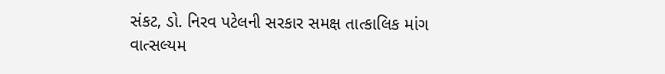સંકટ, ડો. નિરવ પટેલની સરકાર સમક્ષ તાત્કાલિક માંગ
વાત્સલ્યમ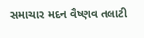સમાચાર મદન વૈષ્ણવ તલાટી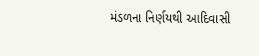મંડળના નિર્ણયથી આદિવાસી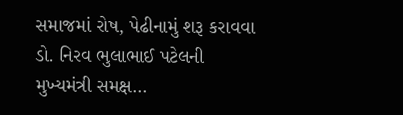સમાજમાં રોષ, પેઢીનામું શરૂ કરાવવા ડો. નિરવ ભુલાભાઈ પટેલની મુખ્યમંત્રી સમક્ષ…